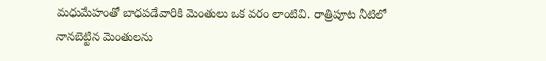మధుమేహంతో బాధపడేవారికి మెంతులు ఒక వరం లాంటివి. రాత్రిపూట నీటిలో నానబెట్టిన మెంతులను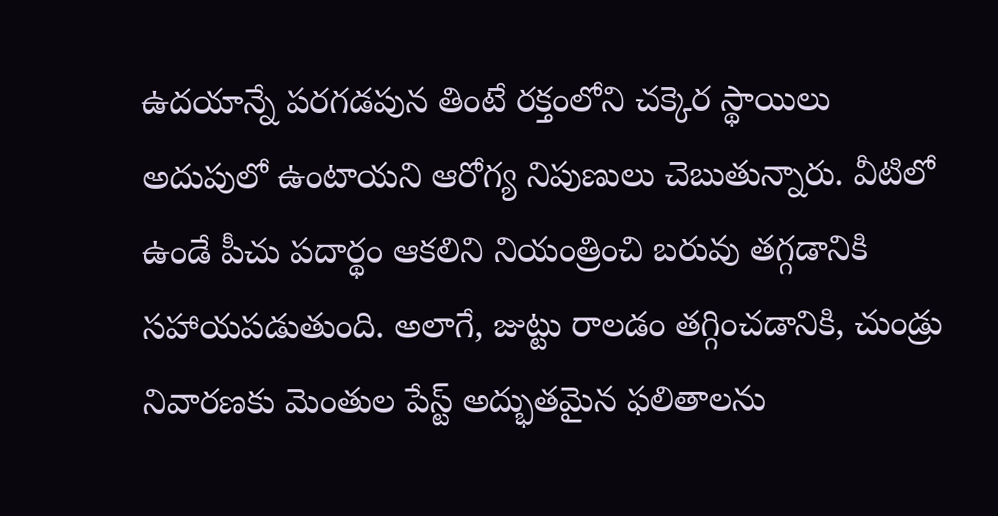ఉదయాన్నే పరగడపున తింటే రక్తంలోని చక్కెర స్థాయిలు అదుపులో ఉంటాయని ఆరోగ్య నిపుణులు చెబుతున్నారు. వీటిలో ఉండే పీచు పదార్థం ఆకలిని నియంత్రించి బరువు తగ్గడానికి సహాయపడుతుంది. అలాగే, జుట్టు రాలడం తగ్గించడానికి, చుండ్రు నివారణకు మెంతుల పేస్ట్ అద్భుతమైన ఫలితాలను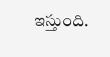ఇస్తుంది.